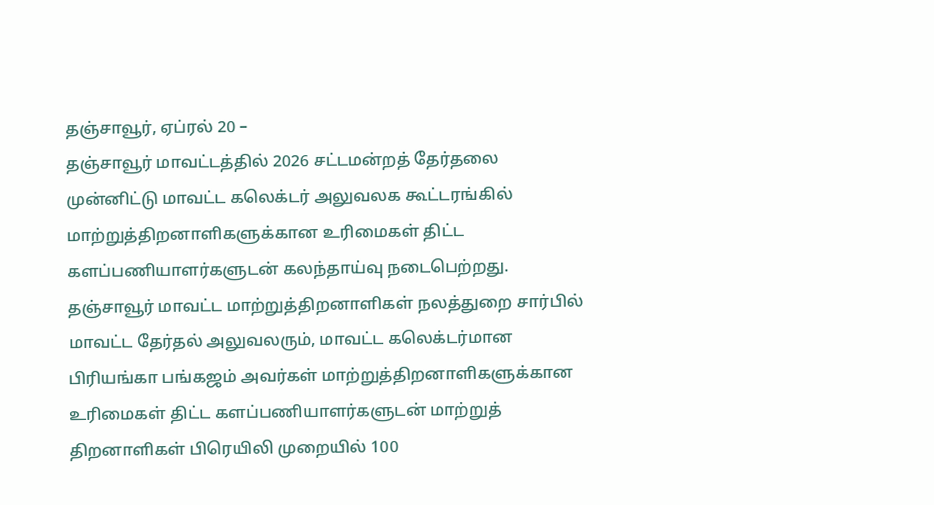தஞ்சாவூர், ஏப்ரல் 20 –
தஞ்சாவூர் மாவட்டத்தில் 2026 சட்டமன்றத் தேர்தலை முன்னிட்டு மாவட்ட கலெக்டர் அலுவலக கூட்டரங்கில் மாற்றுத்திறனாளிகளுக்கான உரிமைகள் திட்ட களப்பணியாளர்களுடன் கலந்தாய்வு நடைபெற்றது.
தஞ்சாவூர் மாவட்ட மாற்றுத்திறனாளிகள் நலத்துறை சார்பில் மாவட்ட தேர்தல் அலுவலரும், மாவட்ட கலெக்டர்மான பிரியங்கா பங்கஜம் அவர்கள் மாற்றுத்திறனாளிகளுக்கான உரிமைகள் திட்ட களப்பணியாளர்களுடன் மாற்றுத் திறனாளிகள் பிரெயிலி முறையில் 100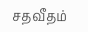சதவீதம்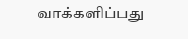வாக்களிப்பது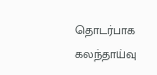தொடர்பாக கலந்தாய்வு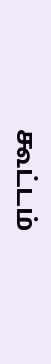கூட்டம்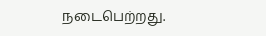நடைபெற்றது.